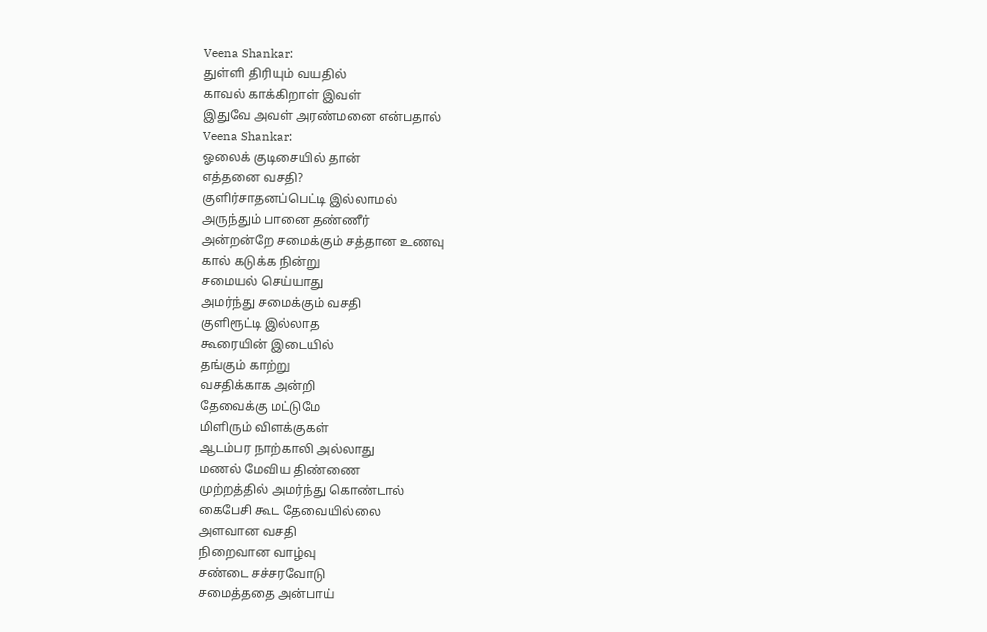Veena Shankar:
துள்ளி திரியும் வயதில்
காவல் காக்கிறாள் இவள்
இதுவே அவள் அரண்மனை என்பதால்
Veena Shankar:
ஓலைக் குடிசையில் தான்
எத்தனை வசதி?
குளிர்சாதனப்பெட்டி இல்லாமல்
அருந்தும் பானை தண்ணீர்
அன்றன்றே சமைக்கும் சத்தான உணவு
கால் கடுக்க நின்று
சமையல் செய்யாது
அமர்ந்து சமைக்கும் வசதி
குளிரூட்டி இல்லாத
கூரையின் இடையில்
தங்கும் காற்று
வசதிக்காக அன்றி
தேவைக்கு மட்டுமே
மிளிரும் விளக்குகள்
ஆடம்பர நாற்காலி அல்லாது
மணல் மேவிய திண்ணை
முற்றத்தில் அமர்ந்து கொண்டால்
கைபேசி கூட தேவையில்லை
அளவான வசதி
நிறைவான வாழ்வு
சண்டை சச்சரவோடு
சமைத்ததை அன்பாய்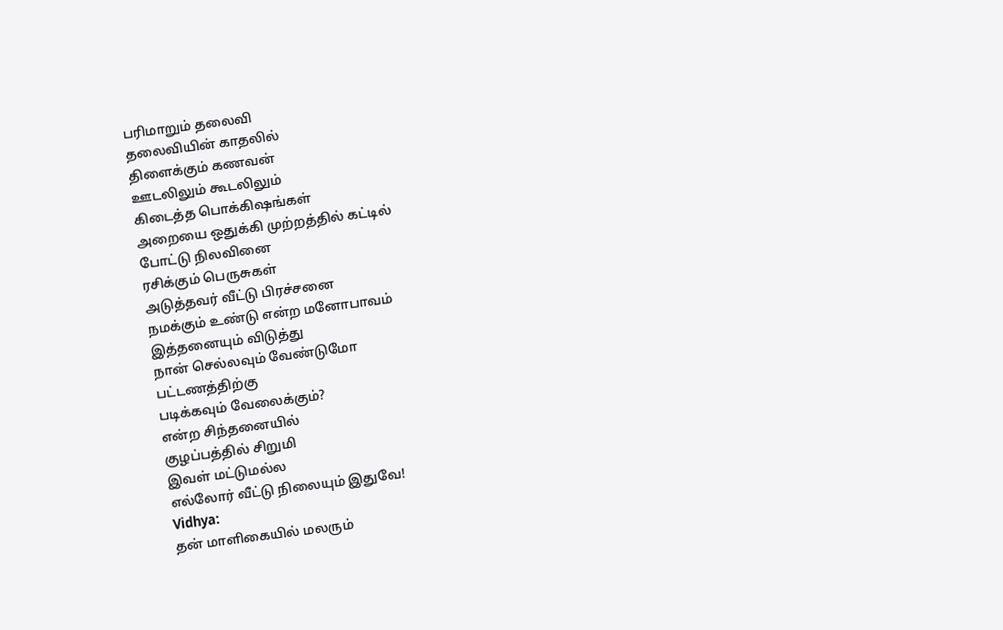பரிமாறும் தலைவி
தலைவியின் காதலில்
திளைக்கும் கணவன்
ஊடலிலும் கூடலிலும்
கிடைத்த பொக்கிஷங்கள்
அறையை ஒதுக்கி முற்றத்தில் கட்டில்
போட்டு நிலவினை
ரசிக்கும் பெருசுகள்
அடுத்தவர் வீட்டு பிரச்சனை
நமக்கும் உண்டு என்ற மனோபாவம்
இத்தனையும் விடுத்து
நான் செல்லவும் வேண்டுமோ
பட்டணத்திற்கு
படிக்கவும் வேலைக்கும்?
என்ற சிந்தனையில்
குழப்பத்தில் சிறுமி
இவள் மட்டுமல்ல
எல்லோர் வீட்டு நிலையும் இதுவே!
Vidhya:
தன் மாளிகையில் மலரும்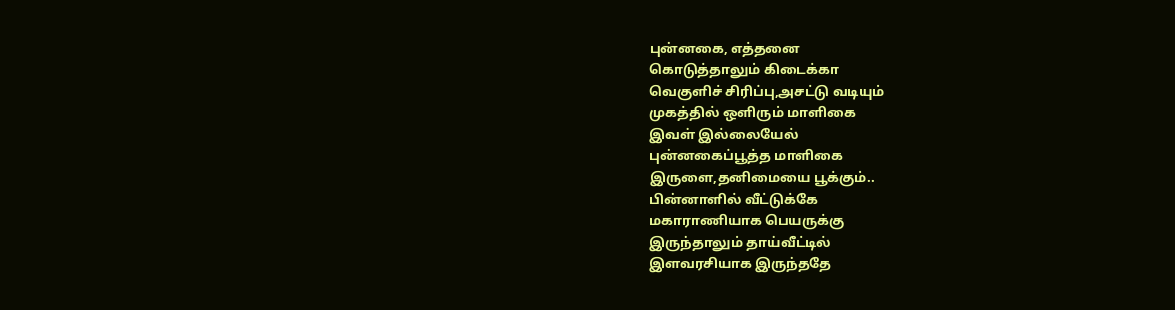புன்னகை, எத்தனை
கொடுத்தாலும் கிடைக்கா
வெகுளிச் சிரிப்பு,அசட்டு வடியும்
முகத்தில் ஒளிரும் மாளிகை
இவள் இல்லையேல்
புன்னகைப்பூத்த மாளிகை
இருளை,தனிமையை பூக்கும்..
பின்னாளில் வீட்டுக்கே
மகாராணியாக பெயருக்கு
இருந்தாலும் தாய்வீட்டில்
இளவரசியாக இருந்ததே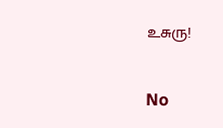உசுரு!

No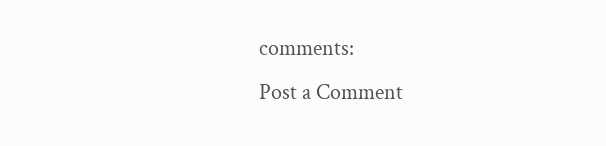comments:
Post a Comment